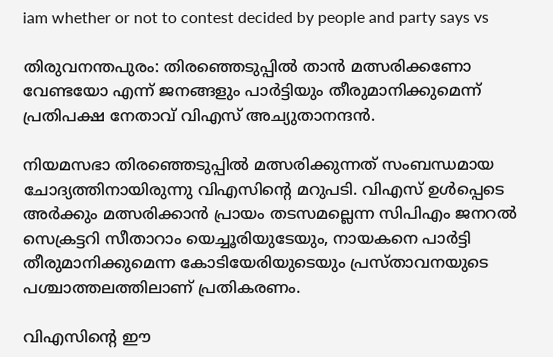iam whether or not to contest decided by people and party says vs

തിരുവനന്തപുരം: തിരഞ്ഞെടുപ്പില്‍ താന്‍ മത്സരിക്കണോ വേണ്ടയോ എന്ന് ജനങ്ങളും പാര്‍ട്ടിയും തീരുമാനിക്കുമെന്ന് പ്രതിപക്ഷ നേതാവ് വിഎസ് അച്യുതാനന്ദന്‍.

നിയമസഭാ തിരഞ്ഞെടുപ്പില്‍ മത്സരിക്കുന്നത് സംബന്ധമായ ചോദ്യത്തിനായിരുന്നു വിഎസിന്റെ മറുപടി. വിഎസ് ഉള്‍പ്പെടെ അര്‍ക്കും മത്സരിക്കാന്‍ പ്രായം തടസമല്ലെന്ന സിപിഎം ജനറല്‍ സെക്രട്ടറി സീതാറാം യെച്ചൂരിയുടേയും, നായകനെ പാര്‍ട്ടി തീരുമാനിക്കുമെന്ന കോടിയേരിയുടെയും പ്രസ്താവനയുടെ പശ്ചാത്തലത്തിലാണ് പ്രതികരണം.

വിഎസിന്റെ ഈ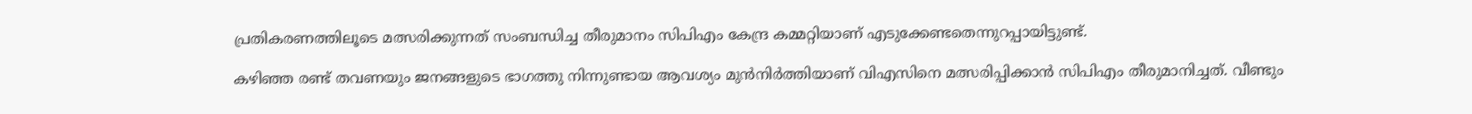പ്രതികരണത്തിലൂടെ മത്സരിക്കുന്നത് സംബന്ധിച്ച തീരുമാനം സിപിഎം കേന്ദ്ര കമ്മറ്റിയാണ് എടുക്കേണ്ടതെന്നുറപ്പായിട്ടുണ്ട്.

കഴിഞ്ഞ രണ്ട് തവണയും ജനങ്ങളുടെ ഭാഗത്തു നിന്നുണ്ടായ ആവശ്യം മുന്‍നിര്‍ത്തിയാണ് വിഎസിനെ മത്സരിപ്പിക്കാന്‍ സിപിഎം തീരുമാനിച്ചത്. വീണ്ടും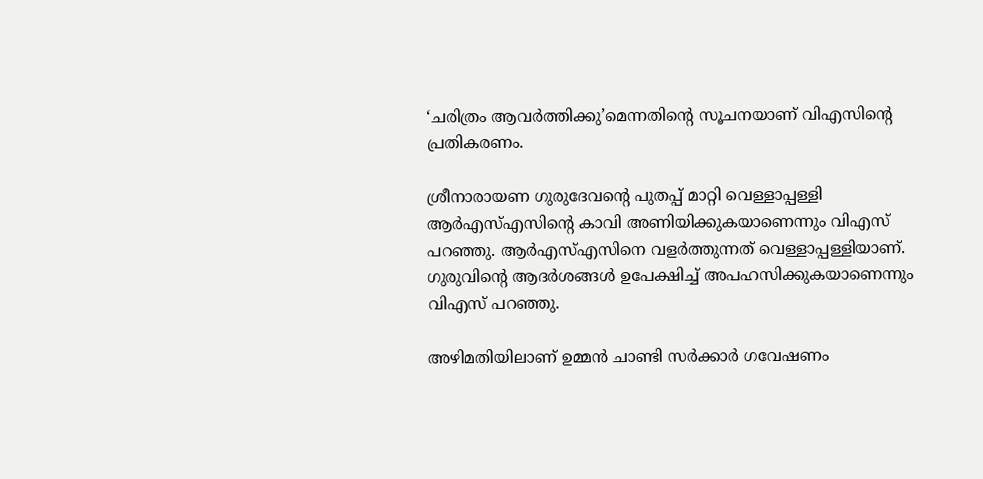‘ചരിത്രം ആവര്‍ത്തിക്കു’മെന്നതിന്റെ സൂചനയാണ് വിഎസിന്റെ പ്രതികരണം.

ശ്രീനാരായണ ഗുരുദേവന്റെ പുതപ്പ് മാറ്റി വെള്ളാപ്പള്ളി ആര്‍എസ്എസിന്റെ കാവി അണിയിക്കുകയാണെന്നും വിഎസ് പറഞ്ഞു. ആര്‍എസ്എസിനെ വളര്‍ത്തുന്നത് വെള്ളാപ്പള്ളിയാണ്. ഗുരുവിന്റെ ആദര്‍ശങ്ങള്‍ ഉപേക്ഷിച്ച് അപഹസിക്കുകയാണെന്നും വിഎസ് പറഞ്ഞു.

അഴിമതിയിലാണ് ഉമ്മന്‍ ചാണ്ടി സര്‍ക്കാര്‍ ഗവേഷണം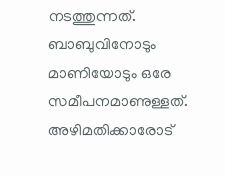നടത്തുന്നത്. ബാബുവിനോടും മാണിയോടും ഒരേ സമീപനമാണുള്ളത്. അഴിമതിക്കാരോട്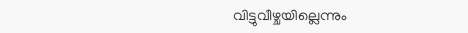വിട്ടുവീഴ്ചയില്ലെന്നും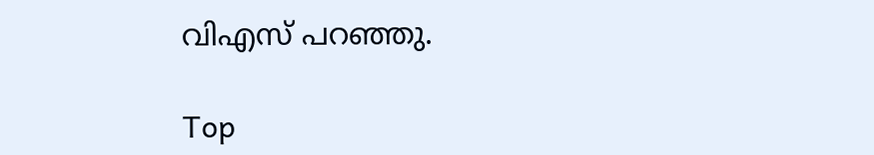വിഎസ് പറഞ്ഞു.

Top